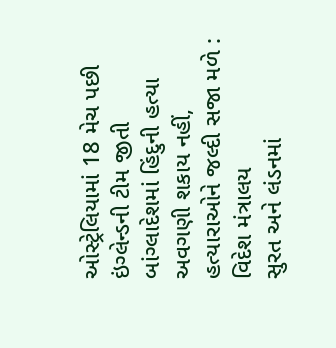ઓસ્ટ્રેલિયામાં 18 મેચ પછી ઇંગ્લેન્ડની ટીમ જીતી
બાંગ્લાદેશમાં હિંદુની હત્યા અવગણી શકાય નહીં, હત્યારાઓને જલ્દી સજા મળે : વિદેશ મંત્રાલય
સુરત અને લંડનમાં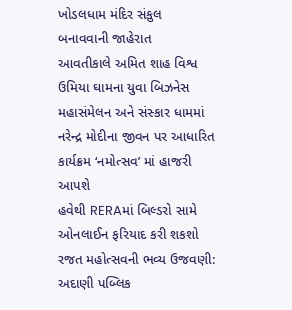ખોડલધામ મંદિર સંકુલ બનાવવાની જાહેરાત
આવતીકાલે અમિત શાહ વિશ્વ ઉમિયા ઘામના યુવા બિઝનેસ મહાસંમેલન અને સંસ્કાર ધામમાં નરેન્દ્ર મોદીના જીવન પર આધારિત કાર્યક્રમ ‘નમોત્સવ’ માં હાજરી આપશે
હવેથી RERAમાં બિલ્ડરો સામે ઓનલાઈન ફરિયાદ કરી શકશો
રજત મહોત્સવની ભવ્ય ઉજવણી: અદાણી પબ્લિક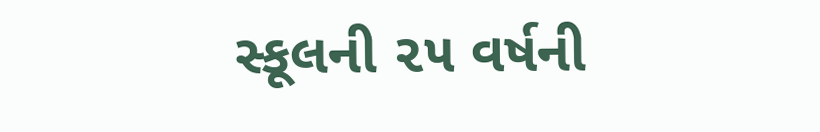સ્કૂલની ૨૫ વર્ષની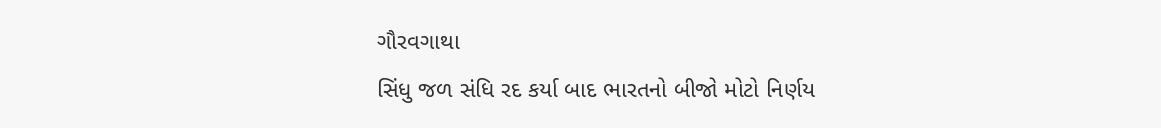ગૌરવગાથા
સિંધુ જળ સંધિ રદ કર્યા બાદ ભારતનો બીજો મોટો નિર્ણય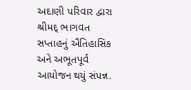અદાણી પરિવાર દ્વારા શ્રીમદ્ ભાગવત સપ્તાહનું ઐતિહાસિક અને અભૂતપૂર્વ આયોજન થયું સંપન્ન.